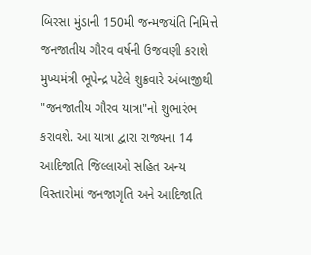બિરસા મુંડાની 150મી જન્મજયંતિ નિમિત્તે જનજાતીય ગૌરવ વર્ષની ઉજવણી કરાશે
મુખ્યમંત્રી ભૂપેન્દ્ર પટેલે શુક્રવારે અંબાજીથી "જનજાતીય ગૌરવ યાત્રા"નો શુભારંભ કરાવશે. આ યાત્રા દ્વારા રાજ્યના 14 આદિજાતિ જિલ્લાઓ સહિત અન્ય વિસ્તારોમાં જનજાગૃતિ અને આદિજાતિ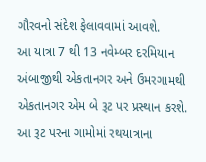ગૌરવનો સંદેશ ફેલાવવામાં આવશે.
આ યાત્રા 7 થી 13 નવેમ્બર દરમિયાન અંબાજીથી એકતાનગર અને ઉમરગામથી એકતાનગર એમ બે રૂટ પર પ્રસ્થાન કરશે. આ રૂટ પરના ગામોમાં રથયાત્રાના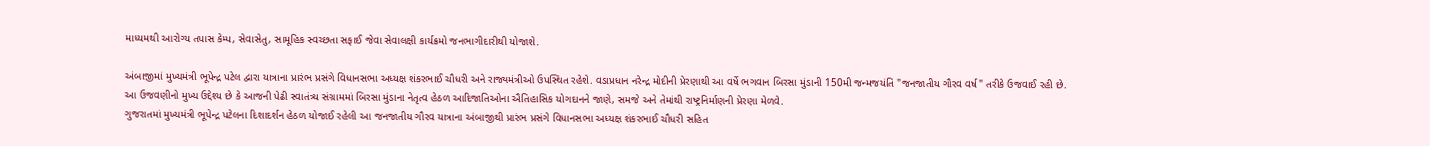માધ્યમથી આરોગ્ય તપાસ કેમ્પ, સેવાસેતુ, સામૂહિક સ્વચ્છતા સફાઈ જેવા સેવાલક્ષી કાર્યક્રમો જનભાગીદારીથી યોજાશે.

અંબાજીમાં મુખ્યમંત્રી ભૂપેન્દ્ર પટેલ દ્વારા યાત્રાના પ્રારંભ પ્રસંગે વિધાનસભા અધ્યક્ષ શંકરભાઈ ચૌધરી અને રાજ્યમંત્રીઓ ઉપસ્થિત રહેશે. વડાપ્રધાન નરેન્દ્ર મોદીની પ્રેરણાથી આ વર્ષે ભગવાન બિરસા મુંડાની 150મી જન્મજયંતિ "જનજાતીય ગૌરવ વર્ષ" તરીકે ઉજવાઈ રહી છે.
આ ઉજવણીનો મુખ્ય ઉદ્દેશ્ય છે કે આજની પેઢી સ્વાતંત્ર્ય સંગ્રામમાં બિરસા મુંડાના નેતૃત્વ હેઠળ આદિજાતિઓના ઐતિહાસિક યોગદાનને જાણે, સમજે અને તેમાંથી રાષ્ટ્રનિર્માણની પ્રેરણા મેળવે.
ગુજરાતમાં મુખ્યમંત્રી ભૂપેન્દ્ર પટેલના દિશાદર્શન હેઠળ યોજાઈ રહેલી આ જનજાતીય ગૌરવ યાત્રાના અંબાજીથી પ્રારંભ પ્રસંગે વિધાનસભા અધ્યક્ષ શંકરભાઈ ચૌધરી સહિત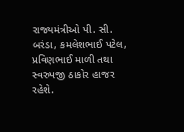રાજ્યમંત્રીઓ પી. સી. બરંડા, કમલેશભાઈ પટેલ, પ્રવિણભાઈ માળી તથા સ્વરુપજી ઠાકોર હાજર રહેશે.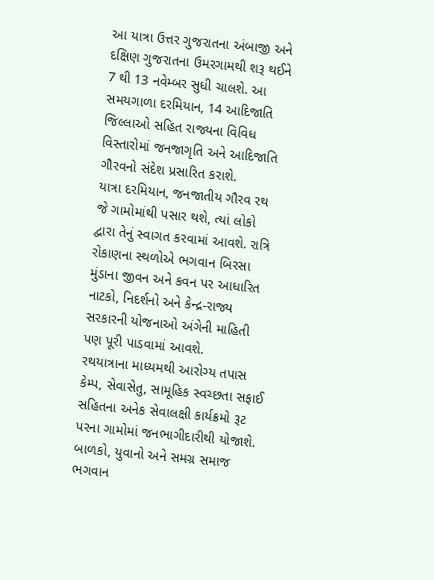આ યાત્રા ઉત્તર ગુજરાતના અંબાજી અને દક્ષિણ ગુજરાતના ઉમરગામથી શરૂ થઈને 7 થી 13 નવેમ્બર સુધી ચાલશે. આ સમયગાળા દરમિયાન, 14 આદિજાતિ જિલ્લાઓ સહિત રાજ્યના વિવિધ વિસ્તારોમાં જનજાગૃતિ અને આદિજાતિ ગૌરવનો સંદેશ પ્રસારિત કરાશે.
યાત્રા દરમિયાન, જનજાતીય ગૌરવ રથ જે ગામોમાંથી પસાર થશે, ત્યાં લોકો દ્વારા તેનું સ્વાગત કરવામાં આવશે. રાત્રિ રોકાણના સ્થળોએ ભગવાન બિરસા મુંડાના જીવન અને કવન પર આધારિત નાટકો, નિદર્શનો અને કેન્દ્ર-રાજ્ય સરકારની યોજનાઓ અંગેની માહિતી પણ પૂરી પાડવામાં આવશે.
રથયાત્રાના માધ્યમથી આરોગ્ય તપાસ કેમ્પ, સેવાસેતુ, સામૂહિક સ્વચ્છતા સફાઈ સહિતના અનેક સેવાલક્ષી કાર્યક્રમો રૂટ પરના ગામોમાં જનભાગીદારીથી યોજાશે. બાળકો, યુવાનો અને સમગ્ર સમાજ ભગવાન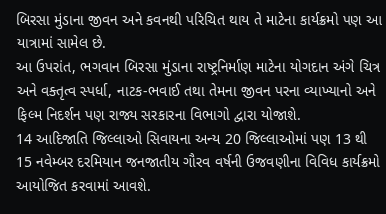બિરસા મુંડાના જીવન અને કવનથી પરિચિત થાય તે માટેના કાર્યક્રમો પણ આ યાત્રામાં સામેલ છે.
આ ઉપરાંત, ભગવાન બિરસા મુંડાના રાષ્ટ્રનિર્માણ માટેના યોગદાન અંગે ચિત્ર અને વક્તૃત્વ સ્પર્ધા, નાટક-ભવાઈ તથા તેમના જીવન પરના વ્યાખ્યાનો અને ફિલ્મ નિદર્શન પણ રાજ્ય સરકારના વિભાગો દ્વારા યોજાશે.
14 આદિજાતિ જિલ્લાઓ સિવાયના અન્ય 20 જિલ્લાઓમાં પણ 13 થી 15 નવેમ્બર દરમિયાન જનજાતીય ગૌરવ વર્ષની ઉજવણીના વિવિધ કાર્યક્રમો આયોજિત કરવામાં આવશે.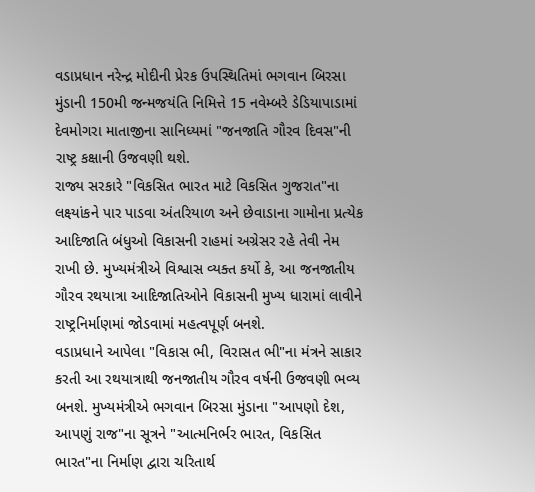વડાપ્રધાન નરેન્દ્ર મોદીની પ્રેરક ઉપસ્થિતિમાં ભગવાન બિરસા મુંડાની 150મી જન્મજયંતિ નિમિત્તે 15 નવેમ્બરે ડેડિયાપાડામાં દેવમોગરા માતાજીના સાનિધ્યમાં "જનજાતિ ગૌરવ દિવસ"ની રાષ્ટ્ર કક્ષાની ઉજવણી થશે.
રાજ્ય સરકારે "વિકસિત ભારત માટે વિકસિત ગુજરાત"ના લક્ષ્યાંકને પાર પાડવા અંતરિયાળ અને છેવાડાના ગામોના પ્રત્યેક આદિજાતિ બંધુઓ વિકાસની રાહમાં અગ્રેસર રહે તેવી નેમ રાખી છે. મુખ્યમંત્રીએ વિશ્વાસ વ્યક્ત કર્યો કે, આ જનજાતીય ગૌરવ રથયાત્રા આદિજાતિઓને વિકાસની મુખ્ય ધારામાં લાવીને રાષ્ટ્રનિર્માણમાં જોડવામાં મહત્વપૂર્ણ બનશે.
વડાપ્રધાને આપેલા "વિકાસ ભી, વિરાસત ભી"ના મંત્રને સાકાર કરતી આ રથયાત્રાથી જનજાતીય ગૌરવ વર્ષની ઉજવણી ભવ્ય બનશે. મુખ્યમંત્રીએ ભગવાન બિરસા મુંડાના "આપણો દેશ, આપણું રાજ"ના સૂત્રને "આત્મનિર્ભર ભારત, વિકસિત ભારત"ના નિર્માણ દ્વારા ચરિતાર્થ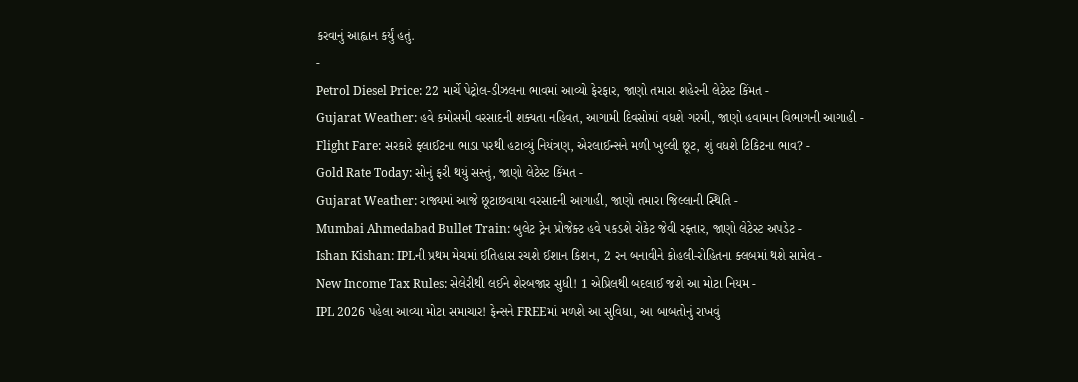કરવાનું આહ્વાન કર્યું હતું.
-
Petrol Diesel Price: 22 માર્ચે પેટ્રોલ-ડીઝલના ભાવમાં આવ્યો ફેરફાર, જાણો તમારા શહેરની લેટેસ્ટ કિંમત -
Gujarat Weather: હવે કમોસમી વરસાદની શક્યતા નહિવત, આગામી દિવસોમાં વધશે ગરમી, જાણો હવામાન વિભાગની આગાહી -
Flight Fare: સરકારે ફ્લાઈટના ભાડા પરથી હટાવ્યું નિયંત્રણ, એરલાઈન્સને મળી ખુલ્લી છૂટ, શું વધશે ટિકિટના ભાવ? -
Gold Rate Today: સોનું ફરી થયું સસ્તું, જાણો લેટેસ્ટ કિંમત -
Gujarat Weather: રાજ્યમાં આજે છૂટાછવાયા વરસાદની આગાહી, જાણો તમારા જિલ્લાની સ્થિતિ -
Mumbai Ahmedabad Bullet Train: બુલેટ ટ્રેન પ્રોજેક્ટ હવે પકડશે રોકેટ જેવી રફ્તાર, જાણો લેટેસ્ટ અપડેટ -
Ishan Kishan: IPLની પ્રથમ મેચમાં ઈતિહાસ રચશે ઈશાન કિશન, 2 રન બનાવીને કોહલી-રોહિતના ક્લબમાં થશે સામેલ -
New Income Tax Rules: સેલેરીથી લઈને શેરબજાર સુધી! 1 એપ્રિલથી બદલાઈ જશે આ મોટા નિયમ -
IPL 2026 પહેલા આવ્યા મોટા સમાચાર! ફેન્સને FREEમાં મળશે આ સુવિધા, આ બાબતોનું રાખવું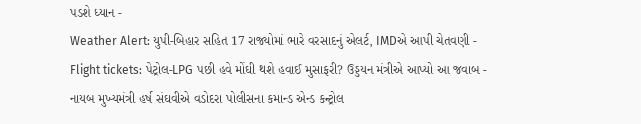પડશે ધ્યાન -
Weather Alert: યુપી-બિહાર સહિત 17 રાજ્યોમાં ભારે વરસાદનું એલર્ટ, IMDએ આપી ચેતવણી -
Flight tickets: પેટ્રોલ-LPG પછી હવે મોંઘી થશે હવાઈ મુસાફરી? ઉડ્ડયન મંત્રીએ આપ્યો આ જવાબ -
નાયબ મુખ્યમંત્રી હર્ષ સંઘવીએ વડોદરા પોલીસના કમાન્ડ એન્ડ કન્ટ્રોલ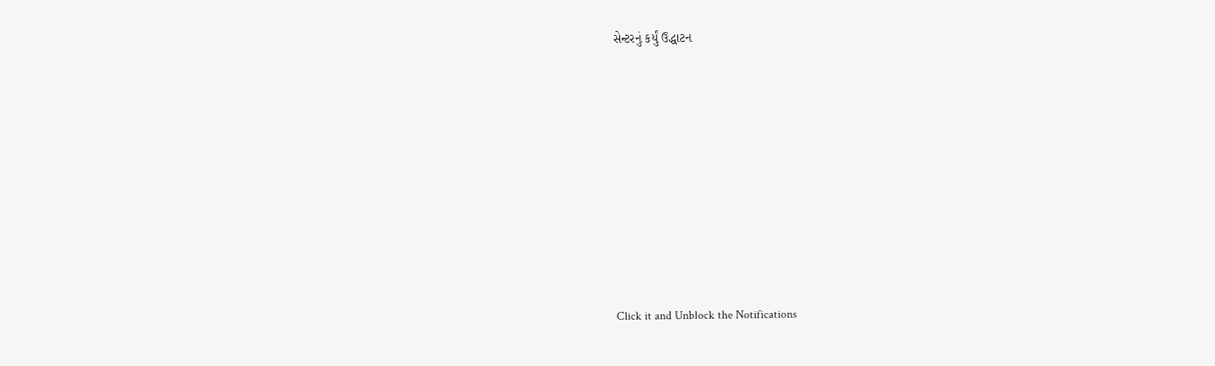સેન્ટરનું કર્યું ઉદ્ધાટન










Click it and Unblock the Notifications